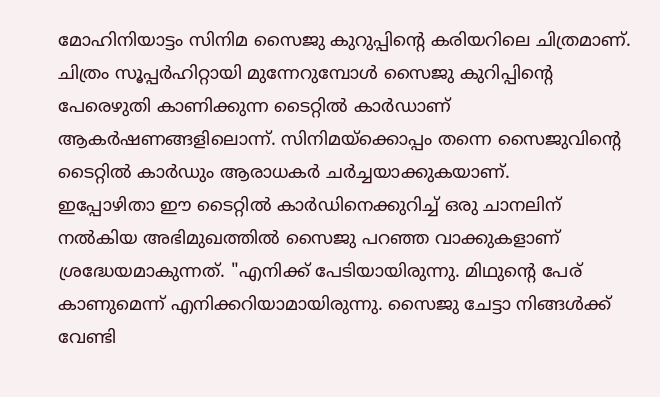മോഹിനിയാട്ടം സിനിമ സൈജു കുറുപ്പിന്റെ കരിയറിലെ ചിത്രമാണ്. ചിത്രം സൂപ്പർഹിറ്റായി മുന്നേറുമ്പോൾ സൈജു കുറിപ്പിന്റെ പേരെഴുതി കാണിക്കുന്ന ടൈറ്റിൽ കാർഡാണ് ആകർഷണങ്ങളിലൊന്ന്. സിനിമയ്ക്കൊപ്പം തന്നെ സൈജുവിന്റെ ടൈറ്റിൽ കാർഡും ആരാധകർ ചർച്ചയാക്കുകയാണ്.
ഇപ്പോഴിതാ ഈ ടൈറ്റിൽ കാർഡിനെക്കുറിച്ച് ഒരു ചാനലിന് നൽകിയ അഭിമുഖത്തിൽ സൈജു പറഞ്ഞ വാക്കുകളാണ് ശ്രദ്ധേയമാകുന്നത്. "എനിക്ക് പേടിയായിരുന്നു. മിഥുന്റെ പേര് കാണുമെന്ന് എനിക്കറിയാമായിരുന്നു. സൈജു ചേട്ടാ നിങ്ങൾക്ക് വേണ്ടി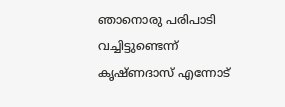ഞാനൊരു പരിപാടി വച്ചിട്ടുണ്ടെന്ന് കൃഷ്ണദാസ് എന്നോട്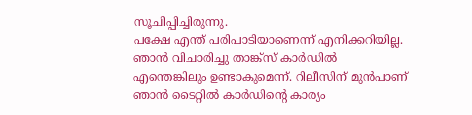സൂചിപ്പിച്ചിരുന്നു.
പക്ഷേ എന്ത് പരിപാടിയാണെന്ന് എനിക്കറിയില്ല. ഞാൻ വിചാരിച്ചു താങ്ക്സ് കാർഡിൽ എന്തെങ്കിലും ഉണ്ടാകുമെന്ന്. റിലീസിന് മുൻപാണ് ഞാൻ ടൈറ്റിൽ കാർഡിന്റെ കാര്യം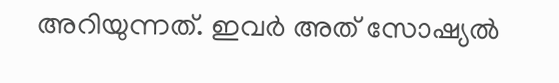അറിയുന്നത്. ഇവർ അത് സോഷ്യൽ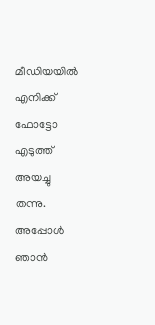മീഡിയയിൽ എനിക്ക് ഫോട്ടോ എടുത്ത് അയച്ചു തന്നു. അപ്പോൾ ഞാൻ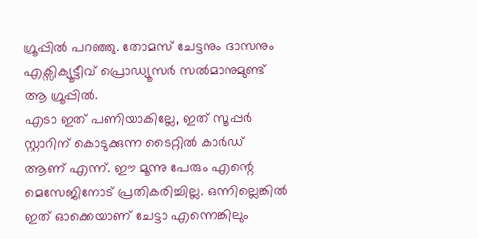ഗ്രൂപ്പിൽ പറഞ്ഞു. തോമസ് ചേട്ടനും ദാസനും എക്സിക്യൂട്ടീവ് പ്രൊഡ്യൂസർ സൽമാനുമുണ്ട് ആ ഗ്രൂപ്പിൽ.
എടാ ഇത് പണിയാകില്ലേ, ഇത് സൂപ്പർ സ്റ്റാറിന് കൊടുക്കുന്ന ടൈറ്റിൽ കാർഡ് ആണ് എന്ന്. ഈ മൂന്നു പേരും എന്റെ മെസേജിനോട് പ്രതികരിച്ചില്ല. ഒന്നില്ലെങ്കിൽ ഇത് ഓക്കെയാണ് ചേട്ടാ എന്നെങ്കിലും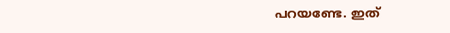പറയണ്ടേ. ഇത്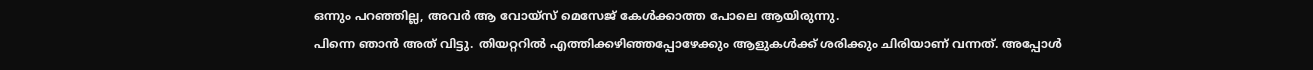ഒന്നും പറഞ്ഞില്ല, അവർ ആ വോയ്സ് മെസേജ് കേൾക്കാത്ത പോലെ ആയിരുന്നു.
പിന്നെ ഞാൻ അത് വിട്ടു. തിയറ്ററിൽ എത്തിക്കഴിഞ്ഞപ്പോഴേക്കും ആളുകൾക്ക് ശരിക്കും ചിരിയാണ് വന്നത്. അപ്പോൾ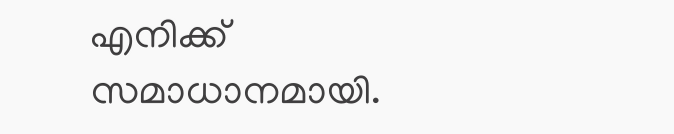എനിക്ക് സമാധാനമായി.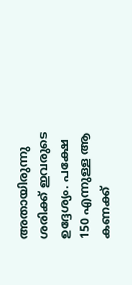അതായിരുന്നു ശരിക്ക് ഇവരുടെ ഉദ്ദേശ്യം. പക്ഷേ 150 എന്നുള്ള ആ കണക്ക്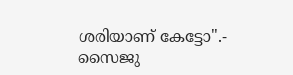ശരിയാണ് കേട്ടോ".- സൈജു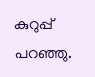കുറുപ്പ് പറഞ്ഞു.